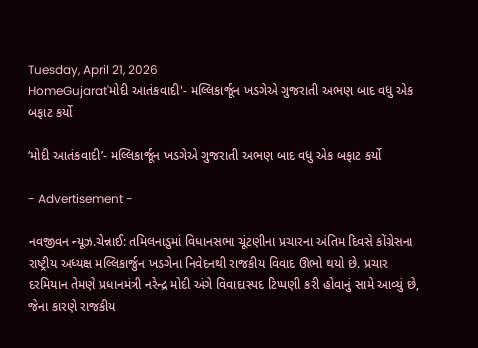Tuesday, April 21, 2026
HomeGujarat'મોદી આતંકવાદી'- મલ્લિકાર્જૂન ખડગેએ ગુજરાતી અભણ બાદ વધુ એક બફાટ કર્યો

‘મોદી આતંકવાદી’- મલ્લિકાર્જૂન ખડગેએ ગુજરાતી અભણ બાદ વધુ એક બફાટ કર્યો

- Advertisement -

નવજીવન ન્યૂઝ.ચેન્નાઈ: તમિલનાડુમાં વિધાનસભા ચૂંટણીના પ્રચારના અંતિમ દિવસે કોંગ્રેસના રાષ્ટ્રીય અધ્યક્ષ મલ્લિકાર્જુન ખડગેના નિવેદનથી રાજકીય વિવાદ ઊભો થયો છે. પ્રચાર દરમિયાન તેમણે પ્રધાનમંત્રી નરેન્દ્ર મોદી અંગે વિવાદાસ્પદ ટિપ્પણી કરી હોવાનું સામે આવ્યું છે, જેના કારણે રાજકીય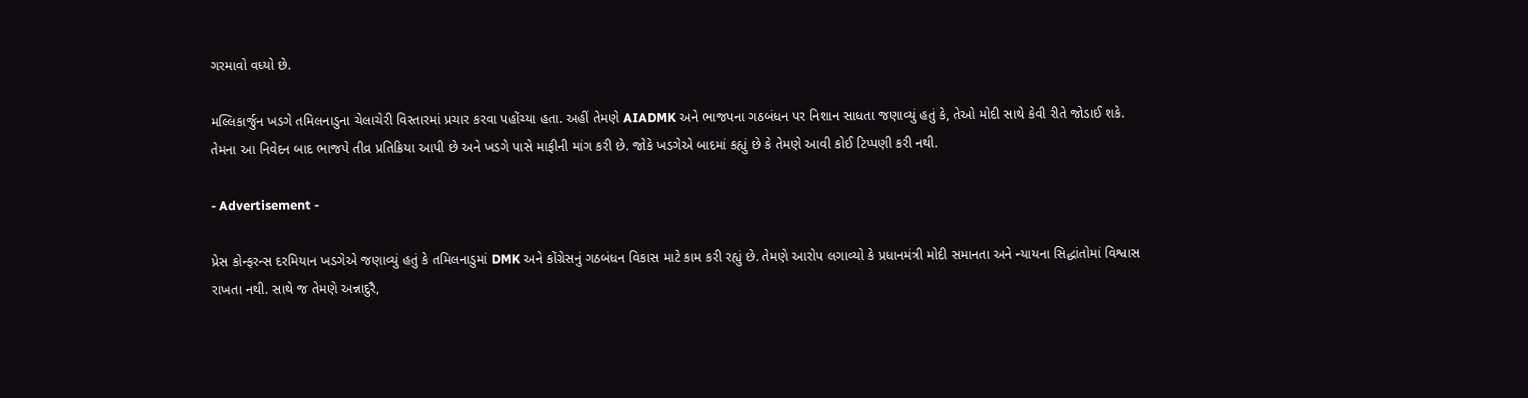ગરમાવો વધ્યો છે.

મલ્લિકાર્જુન ખડગે તમિલનાડુના ચેલાચેરી વિસ્તારમાં પ્રચાર કરવા પહોંચ્યા હતા. અહીં તેમણે AIADMK અને ભાજપના ગઠબંધન પર નિશાન સાધતા જણાવ્યું હતું કે, તેઓ મોદી સાથે કેવી રીતે જોડાઈ શકે. તેમના આ નિવેદન બાદ ભાજપે તીવ્ર પ્રતિક્રિયા આપી છે અને ખડગે પાસે માફીની માંગ કરી છે. જોકે ખડગેએ બાદમાં કહ્યું છે કે તેમણે આવી કોઈ ટિપ્પણી કરી નથી.

- Advertisement -

પ્રેસ કોન્ફરન્સ દરમિયાન ખડગેએ જણાવ્યું હતું કે તમિલનાડુમાં DMK અને કોંગ્રેસનું ગઠબંધન વિકાસ માટે કામ કરી રહ્યું છે. તેમણે આરોપ લગાવ્યો કે પ્રધાનમંત્રી મોદી સમાનતા અને ન્યાયના સિદ્ધાંતોમાં વિશ્વાસ રાખતા નથી. સાથે જ તેમણે અન્નાદુરૈ,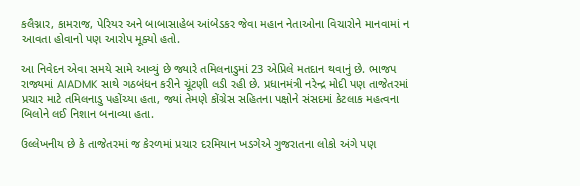કલૈગ્નાર, કામરાજ, પેરિયર અને બાબાસાહેબ આંબેડકર જેવા મહાન નેતાઓના વિચારોને માનવામાં ન આવતા હોવાનો પણ આરોપ મૂક્યો હતો.

આ નિવેદન એવા સમયે સામે આવ્યું છે જ્યારે તમિલનાડુમાં 23 એપ્રિલે મતદાન થવાનું છે. ભાજપ રાજ્યમાં AIADMK સાથે ગઠબંધન કરીને ચૂંટણી લડી રહી છે. પ્રધાનમંત્રી નરેન્દ્ર મોદી પણ તાજેતરમાં પ્રચાર માટે તમિલનાડુ પહોંચ્યા હતા, જ્યાં તેમણે કોંગ્રેસ સહિતના પક્ષોને સંસદમાં કેટલાક મહત્વના બિલોને લઈ નિશાન બનાવ્યા હતા.

ઉલ્લેખનીય છે કે તાજેતરમાં જ કેરળમાં પ્રચાર દરમિયાન ખડગેએ ગુજરાતના લોકો અંગે પણ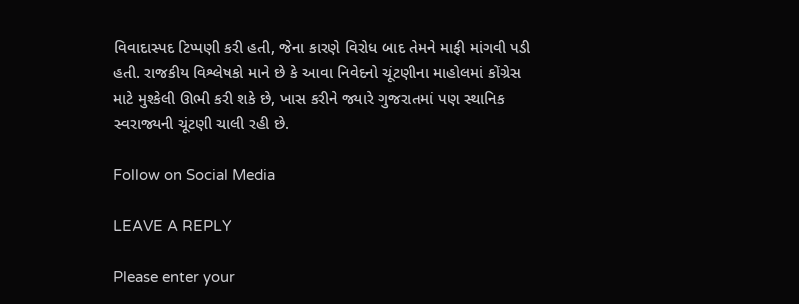વિવાદાસ્પદ ટિપ્પણી કરી હતી, જેના કારણે વિરોધ બાદ તેમને માફી માંગવી પડી હતી. રાજકીય વિશ્લેષકો માને છે કે આવા નિવેદનો ચૂંટણીના માહોલમાં કોંગ્રેસ માટે મુશ્કેલી ઊભી કરી શકે છે, ખાસ કરીને જ્યારે ગુજરાતમાં પણ સ્થાનિક સ્વરાજ્યની ચૂંટણી ચાલી રહી છે.

Follow on Social Media

LEAVE A REPLY

Please enter your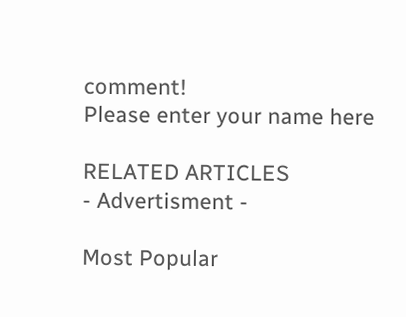comment!
Please enter your name here

RELATED ARTICLES
- Advertisment -

Most Popular